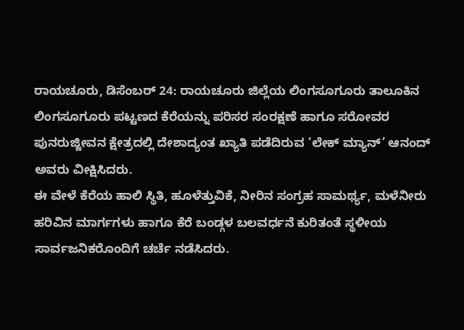ರಾಯಚೂರು, ಡಿಸೆಂಬರ್ 24: ರಾಯಚೂರು ಜಿಲ್ಲೆಯ ಲಿಂಗಸೂಗೂರು ತಾಲೂಕಿನ ಲಿಂಗಸೂಗೂರು ಪಟ್ಟಣದ ಕೆರೆಯನ್ನು ಪರಿಸರ ಸಂರಕ್ಷಣೆ ಹಾಗೂ ಸರೋವರ ಪುನರುಜ್ಜೀವನ ಕ್ಷೇತ್ರದಲ್ಲಿ ದೇಶಾದ್ಯಂತ ಖ್ಯಾತಿ ಪಡೆದಿರುವ ‘ಲೇಕ್ ಮ್ಯಾನ್’ ಆನಂದ್ ಅವರು ವೀಕ್ಷಿಸಿದರು.
ಈ ವೇಳೆ ಕೆರೆಯ ಹಾಲಿ ಸ್ಥಿತಿ, ಹೂಳೆತ್ತುವಿಕೆ, ನೀರಿನ ಸಂಗ್ರಹ ಸಾಮರ್ಥ್ಯ, ಮಳೆನೀರು ಹರಿವಿನ ಮಾರ್ಗಗಳು ಹಾಗೂ ಕೆರೆ ಬಂಡ್ಗಳ ಬಲವರ್ಧನೆ ಕುರಿತಂತೆ ಸ್ಥಳೀಯ ಸಾರ್ವಜನಿಕರೊಂದಿಗೆ ಚರ್ಚೆ ನಡೆಸಿದರು.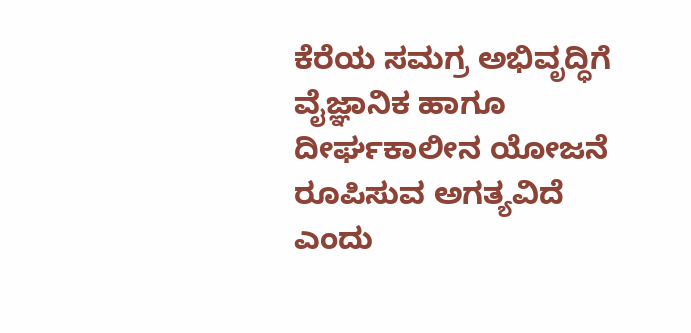ಕೆರೆಯ ಸಮಗ್ರ ಅಭಿವೃದ್ಧಿಗೆ ವೈಜ್ಞಾನಿಕ ಹಾಗೂ ದೀರ್ಘಕಾಲೀನ ಯೋಜನೆ ರೂಪಿಸುವ ಅಗತ್ಯವಿದೆ ಎಂದು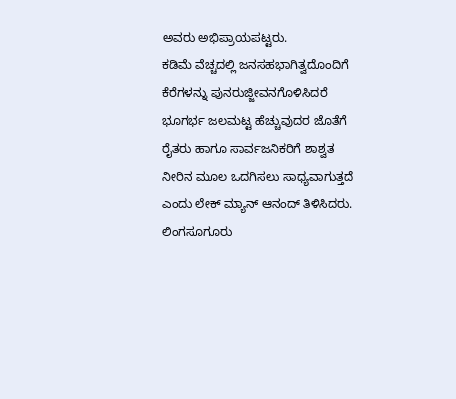ಅವರು ಅಭಿಪ್ರಾಯಪಟ್ಟರು.
ಕಡಿಮೆ ವೆಚ್ಚದಲ್ಲಿ ಜನಸಹಭಾಗಿತ್ವದೊಂದಿಗೆ ಕೆರೆಗಳನ್ನು ಪುನರುಜ್ಜೀವನಗೊಳಿಸಿದರೆ ಭೂಗರ್ಭ ಜಲಮಟ್ಟ ಹೆಚ್ಚುವುದರ ಜೊತೆಗೆ ರೈತರು ಹಾಗೂ ಸಾರ್ವಜನಿಕರಿಗೆ ಶಾಶ್ವತ ನೀರಿನ ಮೂಲ ಒದಗಿಸಲು ಸಾಧ್ಯವಾಗುತ್ತದೆ ಎಂದು ಲೇಕ್ ಮ್ಯಾನ್ ಆನಂದ್ ತಿಳಿಸಿದರು. ಲಿಂಗಸೂಗೂರು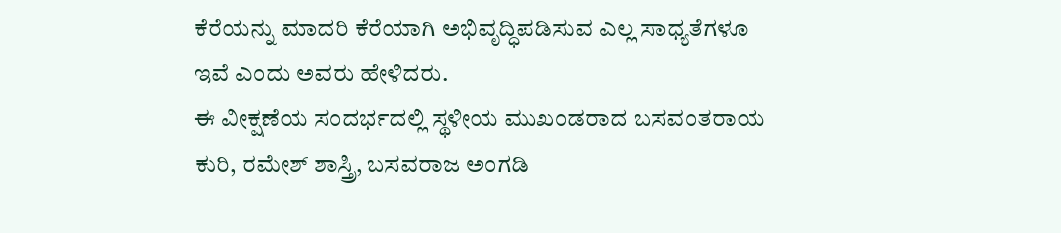ಕೆರೆಯನ್ನು ಮಾದರಿ ಕೆರೆಯಾಗಿ ಅಭಿವೃದ್ಧಿಪಡಿಸುವ ಎಲ್ಲ ಸಾಧ್ಯತೆಗಳೂ ಇವೆ ಎಂದು ಅವರು ಹೇಳಿದರು.
ಈ ವೀಕ್ಷಣೆಯ ಸಂದರ್ಭದಲ್ಲಿ ಸ್ಥಳೀಯ ಮುಖಂಡರಾದ ಬಸವಂತರಾಯ ಕುರಿ, ರಮೇಶ್ ಶಾಸ್ತ್ರಿ, ಬಸವರಾಜ ಅಂಗಡಿ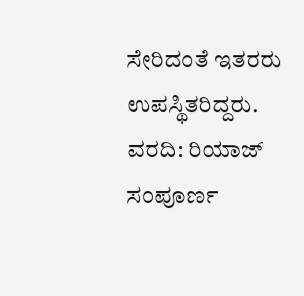ಸೇರಿದಂತೆ ಇತರರು ಉಪಸ್ಥಿತರಿದ್ದರು.
ವರದಿ: ರಿಯಾಜ್
ಸಂಪೂರ್ಣ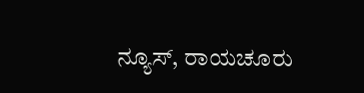ನ್ಯೂಸ್, ರಾಯಚೂರು